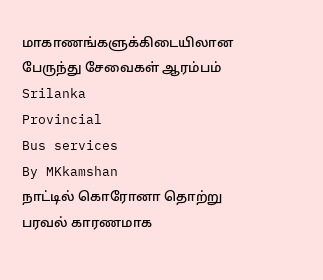மாகாணங்களுக்கிடையிலான பேருந்து சேவைகள் ஆரம்பம்
Srilanka
Provincial
Bus services
By MKkamshan
நாட்டில் கொரோனா தொற்று பரவல் காரணமாக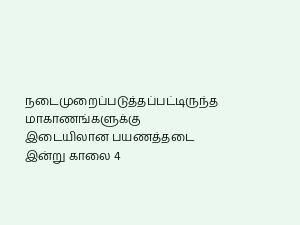நடைமுறைப்படுத்தப்பட்டிருந்த மாகாணங்களுக்கு இடையிலான பயணத்தடை இன்று காலை 4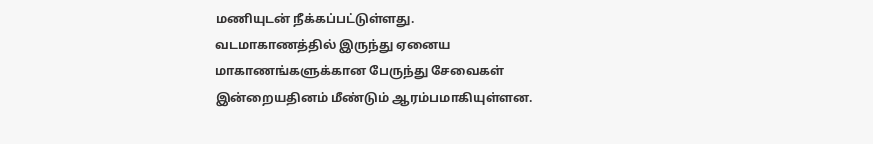மணியுடன் நீக்கப்பட்டுள்ளது.
வடமாகாணத்தில் இருந்து ஏனைய மாகாணங்களுக்கான பேருந்து சேவைகள் இன்றையதினம் மீண்டும் ஆரம்பமாகியுள்ளன.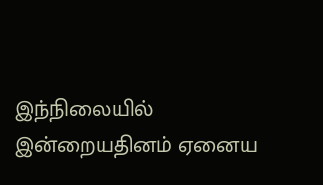இந்நிலையில் இன்றையதினம் ஏனைய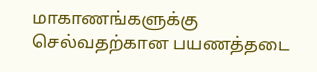மாகாணங்களுக்கு செல்வதற்கான பயணத்தடை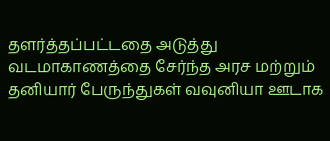தளர்த்தப்பட்டதை அடுத்து வடமாகாணத்தை சேர்ந்த அரச மற்றும் தனியார் பேருந்துகள் வவுனியா ஊடாக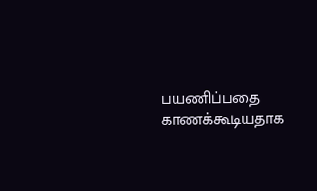பயணிப்பதை காணக்கூடியதாக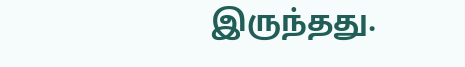இருந்தது.